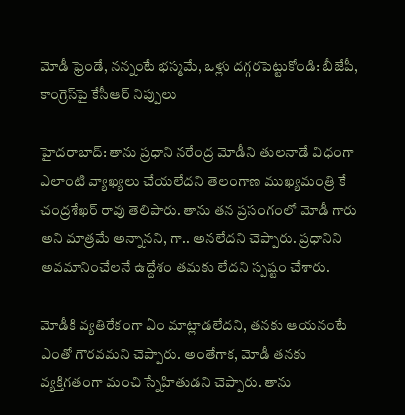మోడీ ఫ్రెండే, నన్నంటే భస్మమే, ఒళ్లు దగ్గరపెట్టుకోండి: బీజేపీ, కాంగ్రెస్‌పై కేసీఆర్ నిప్పులు

హైదరాబాద్: తాను ప్రధాని నరేంద్ర మోడీని తులనాడే విధంగా ఎలాంటి వ్యాఖ్యలు చేయలేదని తెలంగాణ ముఖ్యమంత్రి కే చంద్రశేఖర్ రావు తెలిపారు. తాను తన ప్రసంగంలో మోడీ గారు అని మాత్రమే అన్నానని, గా.. అనలేదని చెప్పారు. ప్రధానిని అవమానించేలనే ఉద్దేశం తమకు లేదని స్పష్టం చేశారు.

మోడీకి వ్యతిరేకంగా ఏం మాట్లాడలేదని, తనకు ఆయనంటే ఎంతో గౌరవమని చెప్పారు. అంతేగాక, మోడీ తనకు వ్యక్తిగతంగా మంచి స్నేహితుడని చెప్పారు. తాను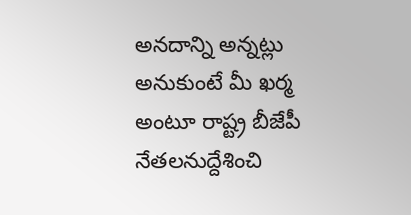అనదాన్ని అన్నట్లు అనుకుంటే మీ ఖర్మ అంటూ రాష్ట్ర బీజేపీ నేతలనుద్దేశించి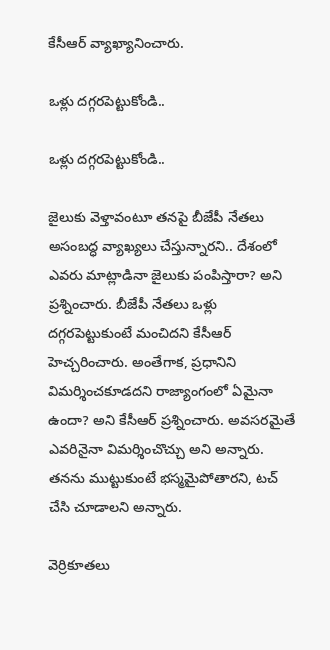కేసీఆర్ వ్యాఖ్యానించారు.

ఒళ్లు దగ్గరపెట్టుకోండి..

ఒళ్లు దగ్గరపెట్టుకోండి..

జైలుకు వెళ్తావంటూ తనపై బీజేపీ నేతలు అసంబద్ధ వ్యాఖ్యలు చేస్తున్నారని.. దేశంలో ఎవరు మాట్లాడినా జైలుకు పంపిస్తారా? అని ప్రశ్నించారు. బీజేపీ నేతలు ఒళ్లు దగ్గరపెట్టుకుంటే మంచిదని కేసీఆర్ హెచ్చరించారు. అంతేగాక, ప్రధానిని విమర్శించకూడదని రాజ్యాంగంలో ఏమైనా ఉందా? అని కేసీఆర్ ప్రశ్నించారు. అవసరమైతే ఎవరినైనా విమర్శించొచ్చు అని అన్నారు. తనను ముట్టుకుంటే భస్మమైపోతారని, టచ్ చేసి చూడాలని అన్నారు.

వెర్రికూతలు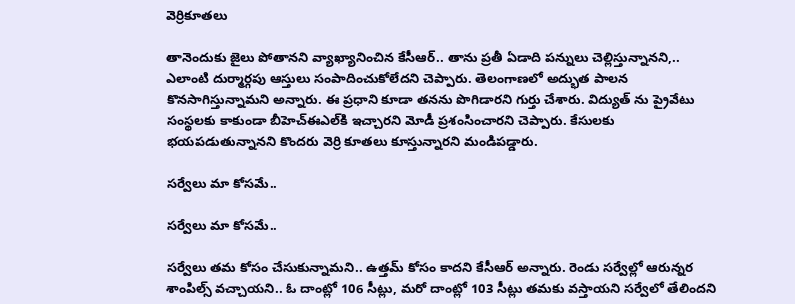వెర్రికూతలు

తానెందుకు జైలు పోతానని వ్యాఖ్యానించిన కేసీఆర్.. తాను ప్రతీ ఏడాది పన్నులు చెల్లిస్తున్నానని,.. ఎలాంటి దుర్మార్గపు ఆస్తులు సంపాదించుకోలేదని చెప్పారు. తెలంగాణలో అద్భుత పాలన కొనసాగిస్తున్నామని అన్నారు. ఈ ప్రధాని కూడా తనను పొగిడారని గుర్తు చేశారు. విద్యుత్ ను ప్రైవేటు సంస్థలకు కాకుండా బీహెచ్ఈఎల్‌కి ఇచ్చారని మోడీ ప్రశంసించారని చెప్పారు. కేసులకు భయపడుతున్నానని కొందరు వెర్రి కూతలు కూస్తున్నారని మండిపడ్డారు.

సర్వేలు మా కోసమే..

సర్వేలు మా కోసమే..

సర్వేలు తమ కోసం చేసుకున్నామని.. ఉత్తమ్ కోసం కాదని కేసీఆర్ అన్నారు. రెండు సర్వేల్లో ఆరున్నర శాంపిల్స్ వచ్చాయని.. ఓ దాంట్లో 106 సీట్లు, మరో దాంట్లో 103 సీట్లు తమకు వస్తాయని సర్వేలో తేలిందని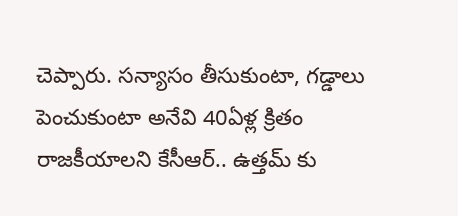చెప్పారు. సన్యాసం తీసుకుంటా, గడ్డాలు పెంచుకుంటా అనేవి 40ఏళ్ల క్రితం రాజకీయాలని కేసీఆర్.. ఉత్తమ్ కు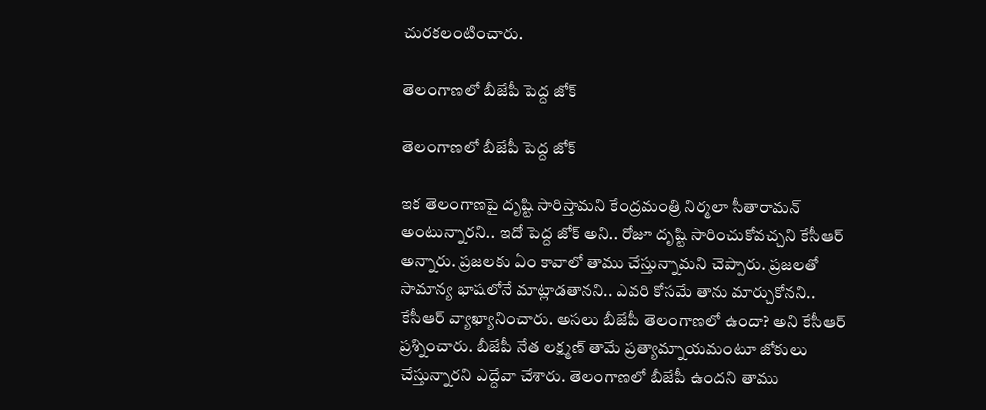చురకలంటించారు.

తెలంగాణలో బీజేపీ పెద్ద జోక్

తెలంగాణలో బీజేపీ పెద్ద జోక్

ఇక తెలంగాణపై దృష్టి సారిస్తామని కేంద్రమంత్రి నిర్మలా సీతారామన్ అంటున్నారని.. ఇదో పెద్ద జోక్ అని.. రోజూ దృష్టి సారించుకోవచ్చని కేసీఆర్ అన్నారు. ప్రజలకు ఏం కావాలో తాము చేస్తున్నామని చెప్పారు. ప్రజలతో సామాన్య భాషలోనే మాట్లాడతానని.. ఎవరి కోసమే తాను మార్చుకోనని.. కేసీఆర్ వ్యాఖ్యానించారు. అసలు బీజేపీ తెలంగాణలో ఉందా? అని కేసీఆర్ ప్రశ్నించారు. బీజేపీ నేత లక్ష్మణ్ తామే ప్రత్యామ్నాయమంటూ జోకులు చేస్తున్నారని ఎద్దేవా చేశారు. తెలంగాణలో బీజేపీ ఉందని తాము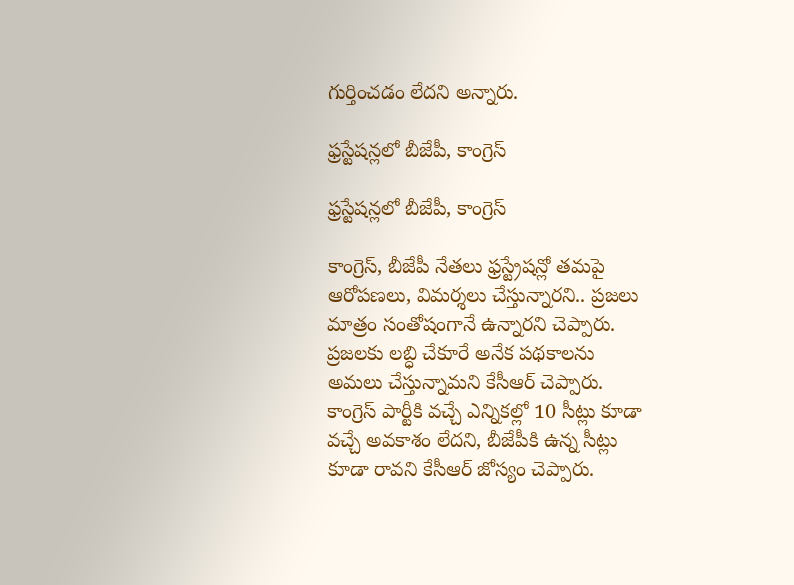గుర్తించడం లేదని అన్నారు.

ఫ్రస్టేషన్లలో బీజేపీ, కాంగ్రెస్

ఫ్రస్టేషన్లలో బీజేపీ, కాంగ్రెస్

కాంగ్రెస్, బీజేపీ నేతలు ఫ్రస్ట్రేషన్లో తమపై ఆరోపణలు, విమర్శలు చేస్తున్నారని.. ప్రజలు మాత్రం సంతోషంగానే ఉన్నారని చెప్పారు. ప్రజలకు లబ్ధి చేకూరే అనేక పథకాలను అమలు చేస్తున్నామని కేసీఆర్ చెప్పారు. కాంగ్రెస్ పార్టీకి వచ్చే ఎన్నికల్లో 10 సీట్లు కూడా వచ్చే అవకాశం లేదని, బీజేపీకి ఉన్న సీట్లు కూడా రావని కేసీఆర్ జోస్యం చెప్పారు.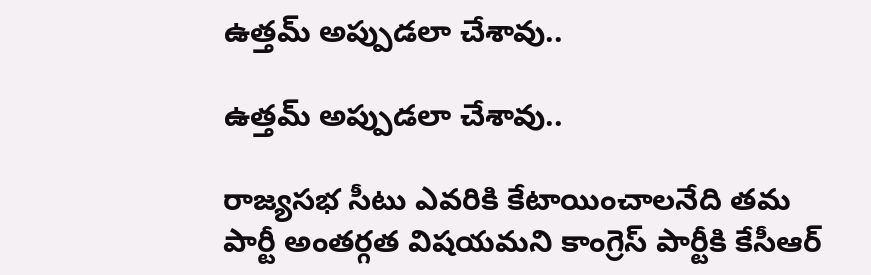ఉత్తమ్ అప్పుడలా చేశావు..

ఉత్తమ్ అప్పుడలా చేశావు..

రాజ్యసభ సీటు ఎవరికి కేటాయించాలనేది తమ పార్టీ అంతర్గత విషయమని కాంగ్రెస్ పార్టీకి కేసీఆర్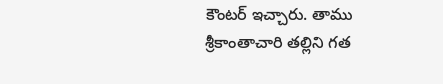కౌంటర్ ఇచ్చారు. తాము శ్రీకాంతాచారి తల్లిని గత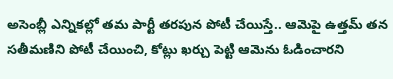అసెంబ్లీ ఎన్నికల్లో తమ పార్టీ తరపున పోటీ చేయిస్తే.. ఆమెపై ఉత్తమ్ తన సతీమణిని పోటీ చేయించి, కోట్లు ఖర్చు పెట్టి ఆమెను ఓడించారని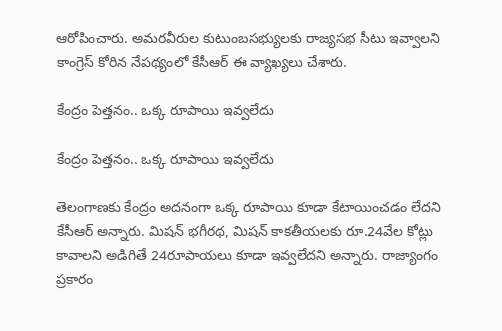ఆరోపించారు. అమరవీరుల కుటుంబసభ్యులకు రాజ్యసభ సీటు ఇవ్వాలని కాంగ్రెస్ కోరిన నేపథ్యంలో కేసీఆర్ ఈ వ్యాఖ్యలు చేశారు.

కేంద్రం పెత్తనం.. ఒక్క రూపాయి ఇవ్వలేదు

కేంద్రం పెత్తనం.. ఒక్క రూపాయి ఇవ్వలేదు

తెలంగాణకు కేంద్రం అదనంగా ఒక్క రూపాయి కూడా కేటాయించడం లేదని కేసీఆర్ అన్నారు. మిషన్ భగీరథ, మిషన్ కాకతీయలకు రూ.24వేల కోట్లు కావాలని అడిగితే 24రూపాయలు కూడా ఇవ్వలేదని అన్నారు. రాజ్యాంగం ప్రకారం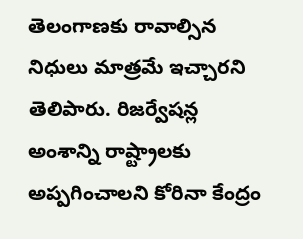తెలంగాణకు రావాల్సిన నిధులు మాత్రమే ఇచ్చారని తెలిపారు. రిజర్వేషన్ల అంశాన్ని రాష్ట్రాలకు అప్పగించాలని కోరినా కేంద్రం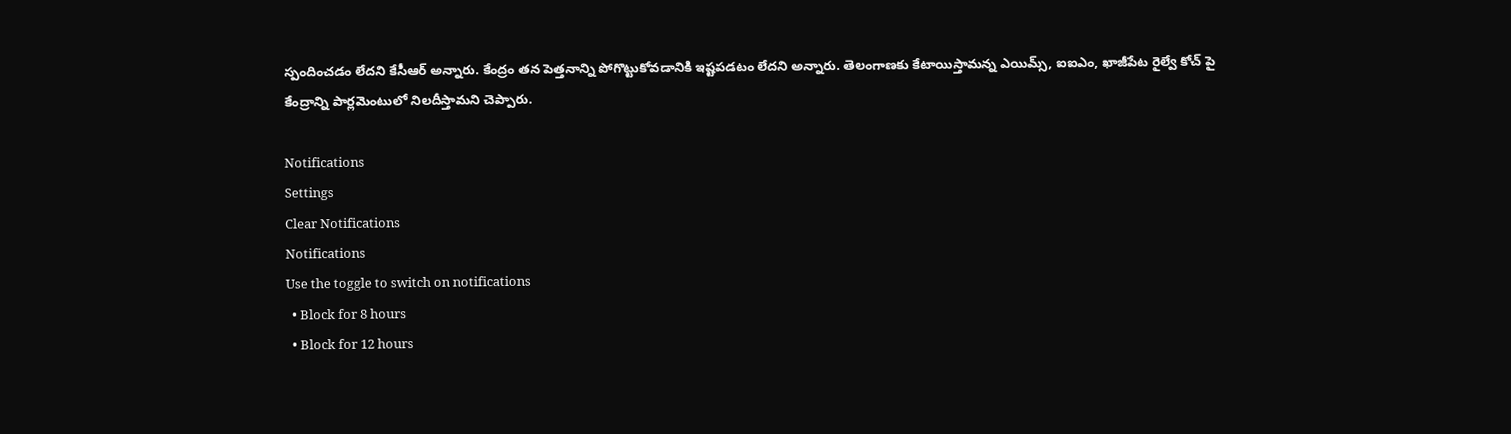స్పందించడం లేదని కేసీఆర్ అన్నారు. కేంద్రం తన పెత్తనాన్ని పోగొట్టుకోవడానికి ఇష్టపడటం లేదని అన్నారు. తెలంగాణకు కేటాయిస్తామన్న ఎయిమ్స్, ఐఐఎం, ఖాజీపేట రైల్వే కోచ్ పై కేంద్రాన్ని పార్లమెంటులో నిలదీస్తామని చెప్పారు.

Notifications
Settings
Clear Notifications
Notifications
Use the toggle to switch on notifications
  • Block for 8 hours
  • Block for 12 hours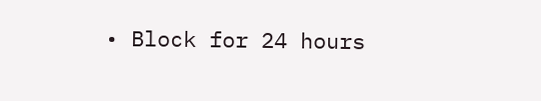• Block for 24 hours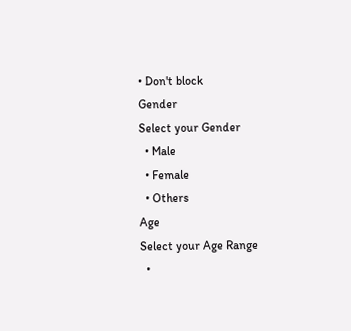• Don't block
Gender
Select your Gender
  • Male
  • Female
  • Others
Age
Select your Age Range
  •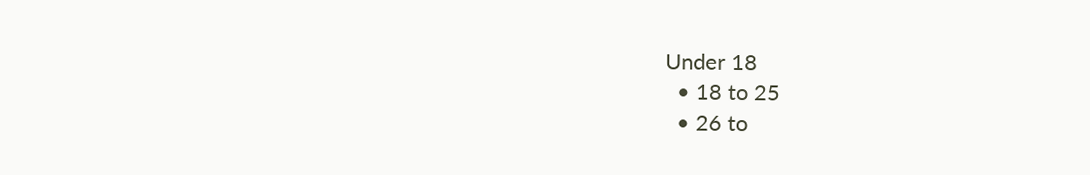Under 18
  • 18 to 25
  • 26 to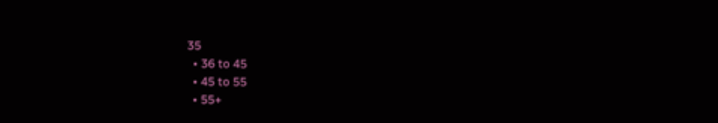35
  • 36 to 45
  • 45 to 55
  • 55+